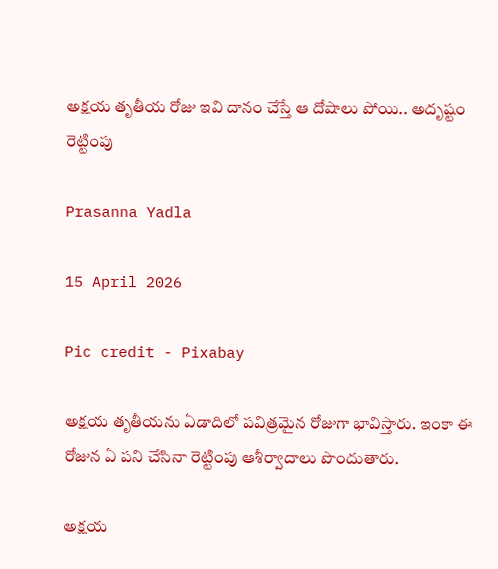అక్షయ తృతీయ రోజు ఇవి దానం చేస్తే ఆ దోషాలు పోయి.. అదృష్టం రెట్టింపు

Prasanna Yadla

15 April 2026

Pic credit - Pixabay

అక్షయ తృతీయను ఏడాదిలో పవిత్రమైన రోజుగా భావిస్తారు. ఇంకా ఈ రోజున ఏ పని చేసినా రెట్టింపు ఆశీర్వాదాలు పొందుతారు.

అక్షయ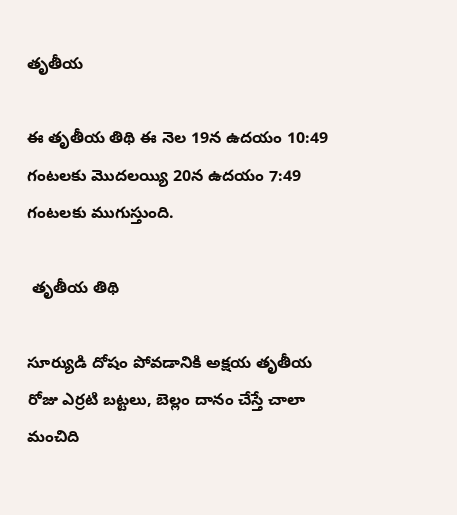తృతీయ

ఈ తృతీయ తిథి ఈ నెల 19న ఉదయం 10:49 గంటలకు మొదలయ్యి 20న ఉదయం 7:49 గంటలకు ముగుస్తుంది.

 తృతీయ తిథి

సూర్యుడి దోషం పోవడానికి అక్షయ తృతీయ రోజు ఎర్రటి బట్టలు, బెల్లం దానం చేస్తే చాలా మంచిది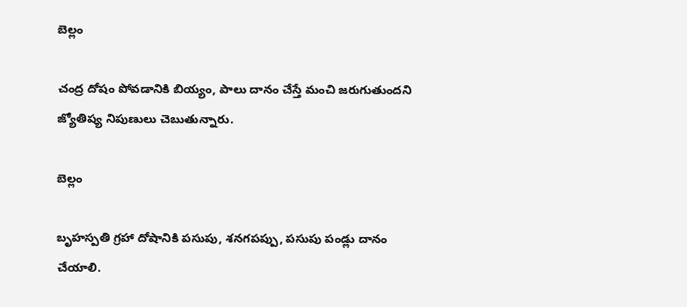బెల్లం

చంద్ర దోషం పోవడానికి బియ్యం, పాలు దానం చేస్తే మంచి జరుగుతుందని జ్యోతిష్య నిపుణులు చెబుతున్నారు.

బెల్లం

బృహస్పతి గ్రహా దోషానికి పసుపు, శనగపప్పు, పసుపు పండ్లు దానం చేయాలి.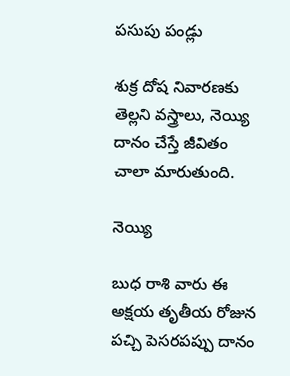పసుపు పండ్లు

శుక్ర దోష నివారణకు తెల్లని వస్త్రాలు, నెయ్యి దానం చేస్తే జీవితం చాలా మారుతుంది.

నెయ్యి

బుధ రాశి వారు ఈ అక్షయ తృతీయ రోజున పచ్చి పెసరపప్పు దానం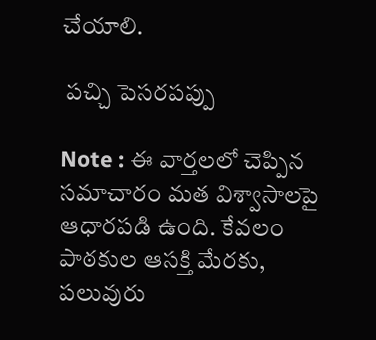చేయాలి.

 పచ్చి పెసరపప్పు

Note : ఈ వార్తలలో చెప్పిన సమాచారం మత విశ్వాసాలపై ఆధారపడి ఉంది. కేవలం పాఠకుల ఆసక్తి మేరకు, పలువురు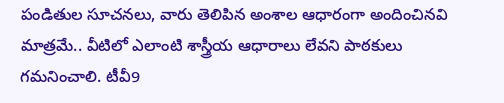పండితుల సూచనలు, వారు తెలిపిన అంశాల ఆధారంగా అందించినవి మాత్రమే.. వీటిలో ఎలాంటి శాస్త్రీయ ఆధారాలు లేవని పాఠకులు గమనించాలి. టీవీ9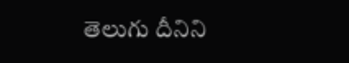తెలుగు దీనిని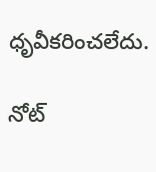ధృవీకరించలేదు.

నోట్